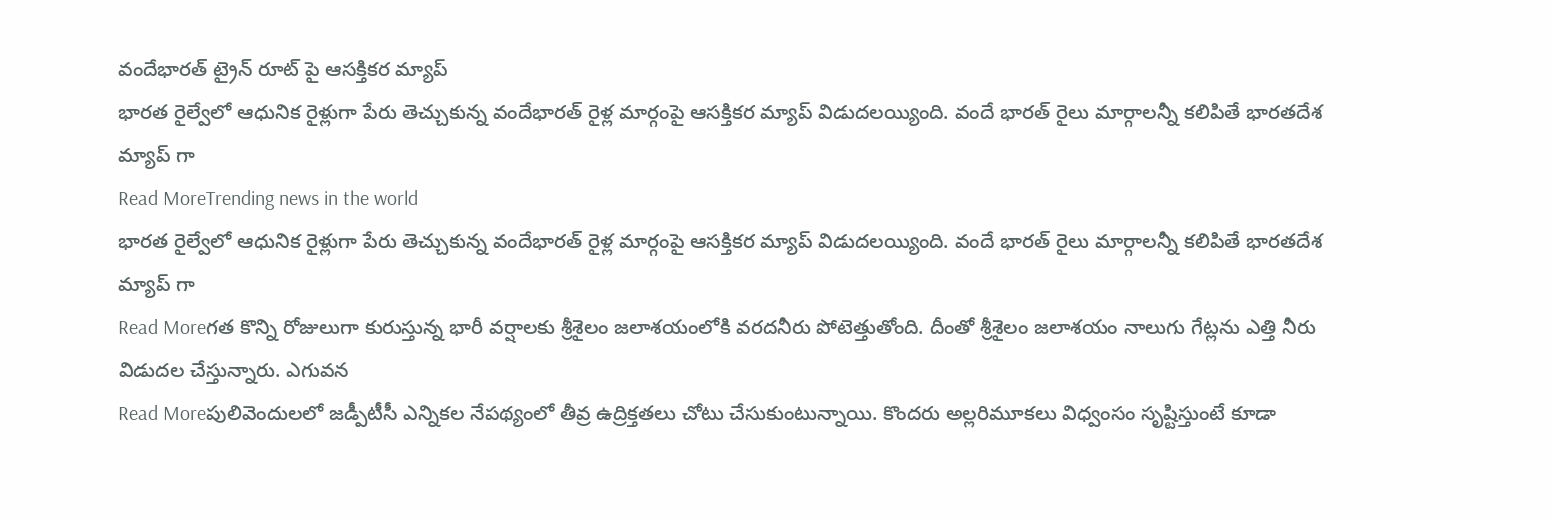వందేభారత్ ట్రైన్ రూట్ పై ఆసక్తికర మ్యాప్
భారత రైల్వేలో ఆధునిక రైళ్లుగా పేరు తెచ్చుకున్న వందేభారత్ రైళ్ల మార్గంపై ఆసక్తికర మ్యాప్ విడుదలయ్యింది. వందే భారత్ రైలు మార్గాలన్నీ కలిపితే భారతదేశ మ్యాప్ గా
Read MoreTrending news in the world
భారత రైల్వేలో ఆధునిక రైళ్లుగా పేరు తెచ్చుకున్న వందేభారత్ రైళ్ల మార్గంపై ఆసక్తికర మ్యాప్ విడుదలయ్యింది. వందే భారత్ రైలు మార్గాలన్నీ కలిపితే భారతదేశ మ్యాప్ గా
Read Moreగత కొన్ని రోజులుగా కురుస్తున్న భారీ వర్షాలకు శ్రీశైలం జలాశయంలోకి వరదనీరు పోటెత్తుతోంది. దీంతో శ్రీశైలం జలాశయం నాలుగు గేట్లను ఎత్తి నీరు విడుదల చేస్తున్నారు. ఎగువన
Read Moreపులివెందులలో జడ్పీటీసీ ఎన్నికల నేపథ్యంలో తీవ్ర ఉద్రిక్తతలు చోటు చేసుకుంటున్నాయి. కొందరు అల్లరిమూకలు విధ్వంసం సృష్టిస్తుంటే కూడా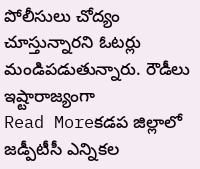పోలీసులు చోద్యం చూస్తున్నారని ఓటర్లు మండిపడుతున్నారు. రౌడీలు ఇష్టారాజ్యంగా
Read Moreకడప జిల్లాలో జడ్పీటీసీ ఎన్నికల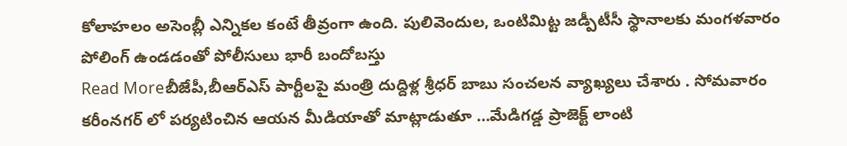కోలాహలం అసెంబ్లీ ఎన్నికల కంటే తీవ్రంగా ఉంది. పులివెందుల, ఒంటిమిట్ట జడ్పీటీసీ స్థానాలకు మంగళవారం పోలింగ్ ఉండడంతో పోలీసులు భారీ బందోబస్తు
Read Moreబీజేపీ,బీఆర్ఎస్ పార్టీలపై మంత్రి దుద్దిళ్ల శ్రీధర్ బాబు సంచలన వ్యాఖ్యలు చేశారు . సోమవారం కరీంనగర్ లో పర్యటించిన ఆయన మీడియాతో మాట్లాడుతూ …మేడిగడ్డ ప్రాజెక్ట్ లాంటి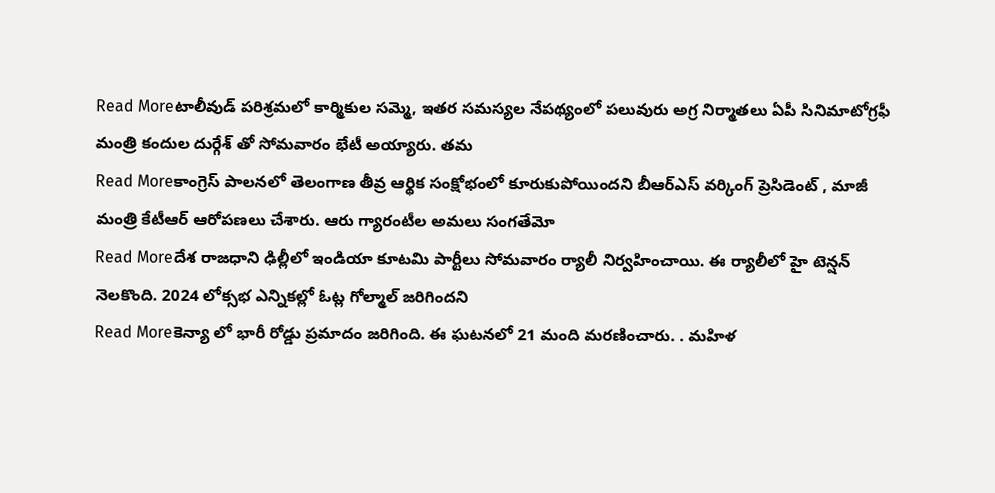Read Moreటాలీవుడ్ పరిశ్రమలో కార్మికుల సమ్మె, ఇతర సమస్యల నేపథ్యంలో పలువురు అగ్ర నిర్మాతలు ఏపీ సినిమాటోగ్రఫీ మంత్రి కందుల దుర్గేశ్ తో సోమవారం భేటీ అయ్యారు. తమ
Read Moreకాంగ్రెస్ పాలనలో తెలంగాణ తీవ్ర ఆర్థిక సంక్షోభంలో కూరుకుపోయిందని బీఆర్ఎస్ వర్కింగ్ ప్రెసిడెంట్ , మాజీ మంత్రి కేటీఆర్ ఆరోపణలు చేశారు. ఆరు గ్యారంటీల అమలు సంగతేమో
Read Moreదేశ రాజధాని ఢిల్లీలో ఇండియా కూటమి పార్టీలు సోమవారం ర్యాలీ నిర్వహించాయి. ఈ ర్యాలీలో హై టెన్షన్ నెలకొంది. 2024 లోక్సభ ఎన్నికల్లో ఓట్ల గోల్మాల్ జరిగిందని
Read Moreకెన్యా లో భారీ రోడ్డు ప్రమాదం జరిగింది. ఈ ఘటనలో 21 మంది మరణించారు. . మహిళ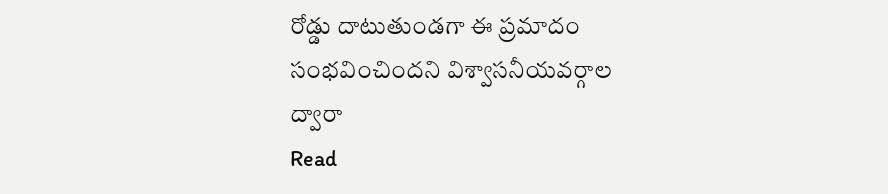రోడ్డు దాటుతుండగా ఈ ప్రమాదం సంభవించిందని విశ్వాసనీయవర్గాల ద్వారా
Read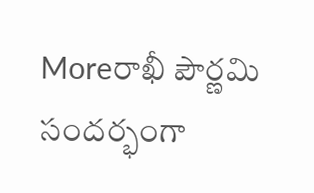Moreరాఖీ పౌర్ణమి సందర్భంగా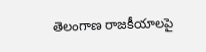తెలంగాణ రాజకీయాలపై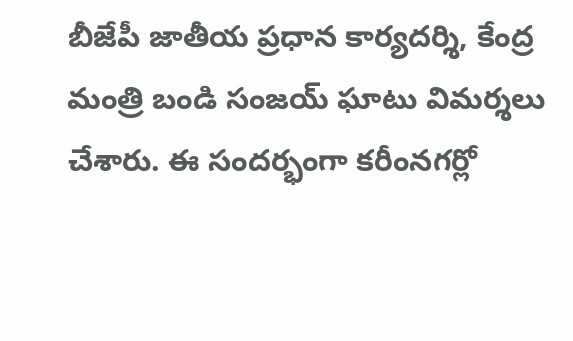బీజేపీ జాతీయ ప్రధాన కార్యదర్శి, కేంద్ర మంత్రి బండి సంజయ్ ఘాటు విమర్శలు చేశారు. ఈ సందర్భంగా కరీంనగర్లో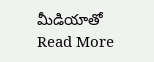మీడియాతో
Read More